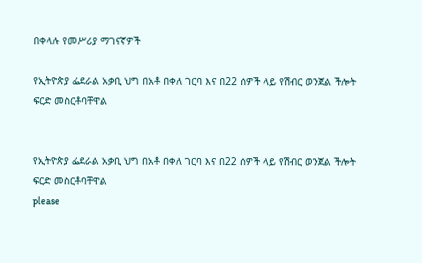በቀላሉ የመሥሪያ ማገናኛዎች

የኢትዮጵያ ፌደራል አቃቢ ህግ በአቶ በቀለ ገርባ እና በ22 ሰዎች ላይ የሽብር ወንጀል ችሎት ፍርድ መስርቶባቸዋል


የኢትዮጵያ ፌደራል አቃቢ ህግ በአቶ በቀለ ገርባ እና በ22 ሰዎች ላይ የሽብር ወንጀል ችሎት ፍርድ መስርቶባቸዋል
please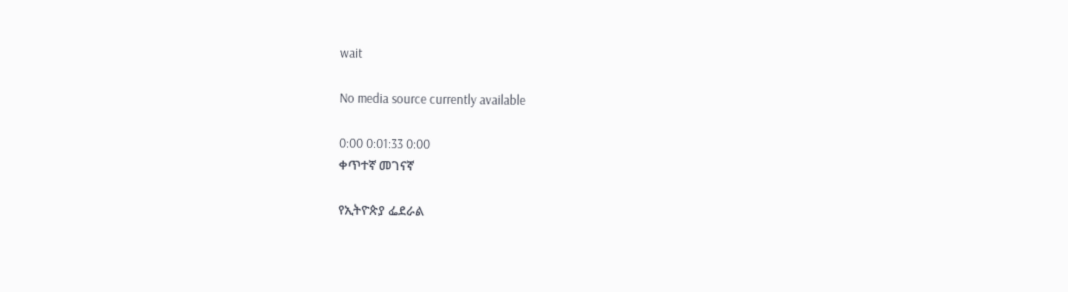wait

No media source currently available

0:00 0:01:33 0:00
ቀጥተኛ መገናኛ

የኢትዮጵያ ፌደራል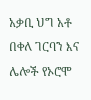አቃቢ ህግ አቶ በቀለ ገርባን እና ሌሎች የኦሮሞ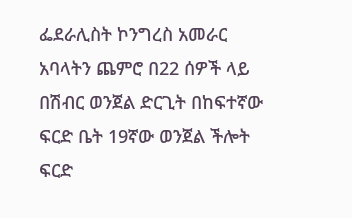ፌደራሊስት ኮንግረስ አመራር አባላትን ጨምሮ በ22 ሰዎች ላይ በሽብር ወንጀል ድርጊት በከፍተኛው ፍርድ ቤት 19ኛው ወንጀል ችሎት ፍርድ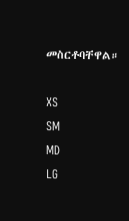መስርቶባቸዋል።

XS
SM
MD
LG